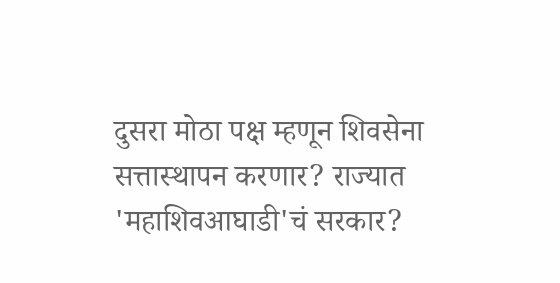दुसरा मोठा पक्ष म्हणून शिवसेना सत्तास्थापन करणार? राज्यात 'महाशिवआघाडी'चं सरकार?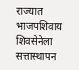राज्यात भाजपशिवाय शिवसेनेला सत्तास्थापन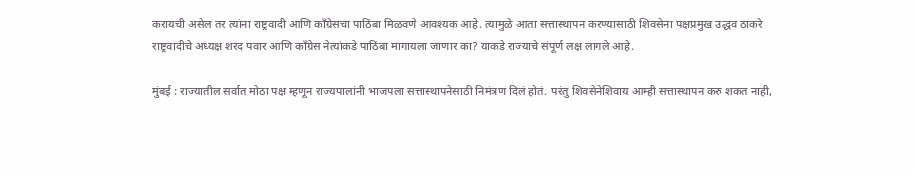करायची असेल तर त्यांना राष्ट्रवादी आणि काँग्रेसचा पाठिंबा मिळवणे आवश्यक आहे. त्यामुळे आता सत्तास्थापन करण्यासाठी शिवसेना पक्षप्रमुख उद्धव ठाकरे राष्ट्रवादीचे अध्यक्ष शरद पवार आणि काँग्रेस नेत्यांकडे पाठिंबा मागायला जाणार का? याकडे राज्याचे संपूर्ण लक्ष लागले आहे.

मुंबई : राज्यातील सर्वात मोठा पक्ष म्हणून राज्यपालांनी भाजपला सत्तास्थापनेसाठी निमंत्रण दिलं होतं. परंतु शिवसेनेशिवाय आम्ही सत्तास्थापन करु शकत नाही,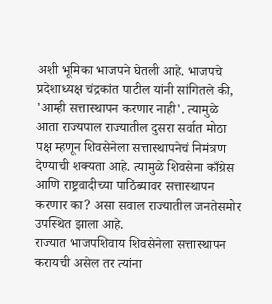अशी भूमिका भाजपने घेतली आहे. भाजपचे प्रदेशाध्यक्ष चंद्रकांत पाटील यांनी सांगितले की, 'आम्ही सत्तास्थापन करणार नाही'. त्यामुळे आता राज्यपाल राज्यातील दुसरा सर्वात मोठा पक्ष म्हणून शिवसेनेला सत्तास्थापनेचं निमंत्रण देण्याची शक्यता आहे. त्यामुळे शिवसेना काँग्रेस आणि राष्ट्रवादीच्या पाठिंब्यावर सत्तास्थापन करणार का? असा सवाल राज्यातील जनतेसमोर उपस्थित झाला आहे.
राज्यात भाजपशिवाय शिवसेनेला सत्तास्थापन करायची असेल तर त्यांना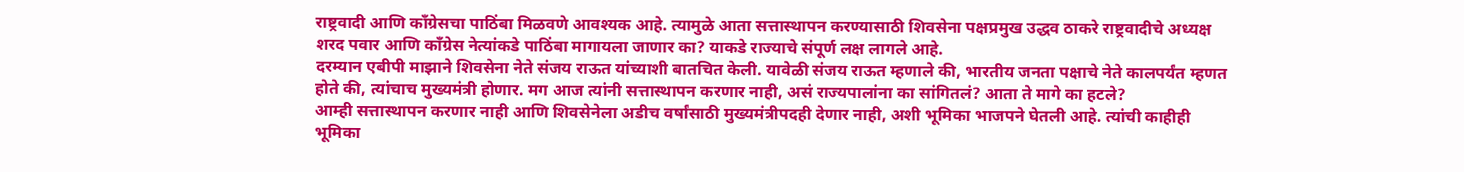राष्ट्रवादी आणि काँग्रेसचा पाठिंबा मिळवणे आवश्यक आहे. त्यामुळे आता सत्तास्थापन करण्यासाठी शिवसेना पक्षप्रमुख उद्धव ठाकरे राष्ट्रवादीचे अध्यक्ष शरद पवार आणि काँग्रेस नेत्यांकडे पाठिंबा मागायला जाणार का? याकडे राज्याचे संपूर्ण लक्ष लागले आहे.
दरम्यान एबीपी माझाने शिवसेना नेते संजय राऊत यांच्याशी बातचित केली. यावेळी संजय राऊत म्हणाले की, भारतीय जनता पक्षाचे नेते कालपर्यंत म्हणत होते की, त्यांचाच मुख्यमंत्री होणार. मग आज त्यांनी सत्तास्थापन करणार नाही, असं राज्यपालांना का सांगितलं? आता ते मागे का हटले?
आम्ही सत्तास्थापन करणार नाही आणि शिवसेनेला अडीच वर्षांसाठी मुख्यमंत्रीपदही देणार नाही, अशी भूमिका भाजपने घेतली आहे. त्यांची काहीही भूमिका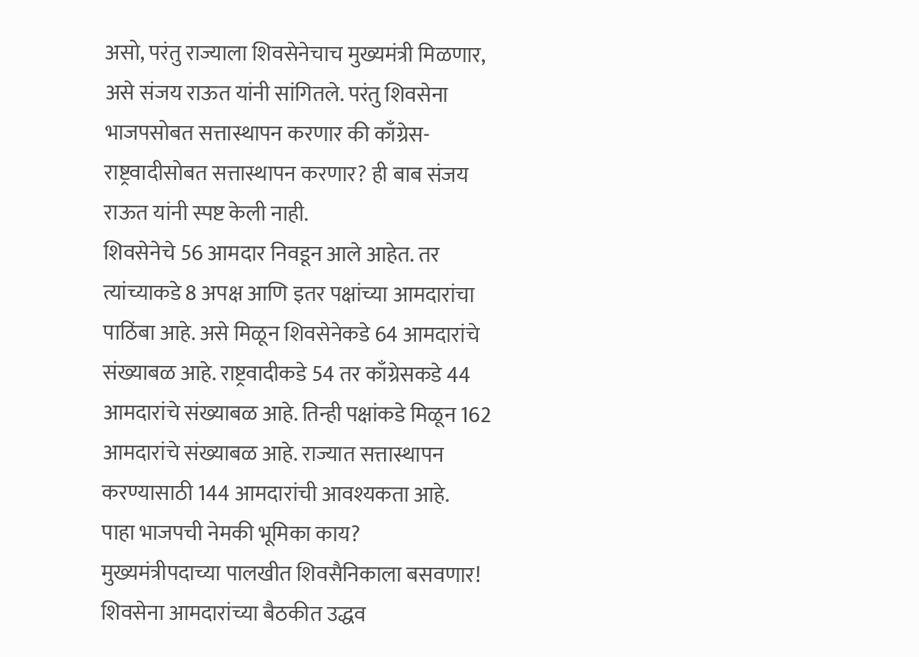असो, परंतु राज्याला शिवसेनेचाच मुख्यमंत्री मिळणार, असे संजय राऊत यांनी सांगितले. परंतु शिवसेना भाजपसोबत सत्तास्थापन करणार की काँग्रेस-राष्ट्रवादीसोबत सत्तास्थापन करणार? ही बाब संजय राऊत यांनी स्पष्ट केली नाही.
शिवसेनेचे 56 आमदार निवडून आले आहेत. तर त्यांच्याकडे 8 अपक्ष आणि इतर पक्षांच्या आमदारांचा पाठिंबा आहे. असे मिळून शिवसेनेकडे 64 आमदारांचे संख्याबळ आहे. राष्ट्रवादीकडे 54 तर काँग्रेसकडे 44 आमदारांचे संख्याबळ आहे. तिन्ही पक्षांकडे मिळून 162 आमदारांचे संख्याबळ आहे. राज्यात सत्तास्थापन करण्यासाठी 144 आमदारांची आवश्यकता आहे.
पाहा भाजपची नेमकी भूमिका काय?
मुख्यमंत्रीपदाच्या पालखीत शिवसैनिकाला बसवणार! शिवसेना आमदारांच्या बैठकीत उद्धव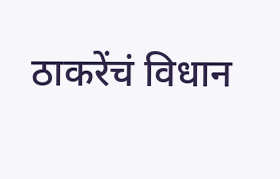ठाकरेंचं विधान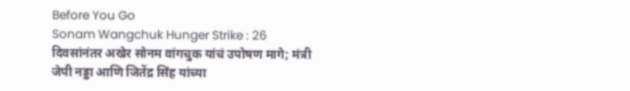Before You Go
Sonam Wangchuk Hunger Strike : 26 दिवसांनंतर अखेर सोनम वांगचुक यांचं उपोषण मागे; मंत्री जेपी नड्डा आणि जितेंद्र सिंह यांच्या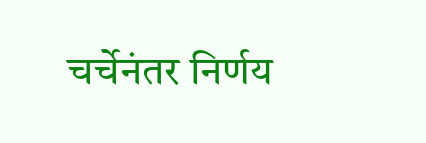चर्चेनंतर निर्णय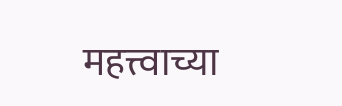महत्त्वाच्या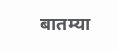बातम्या